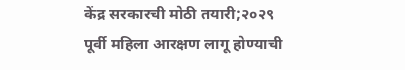केंद्र सरकारची मोठी तयारी;२०२९ पूर्वी महिला आरक्षण लागू होण्याची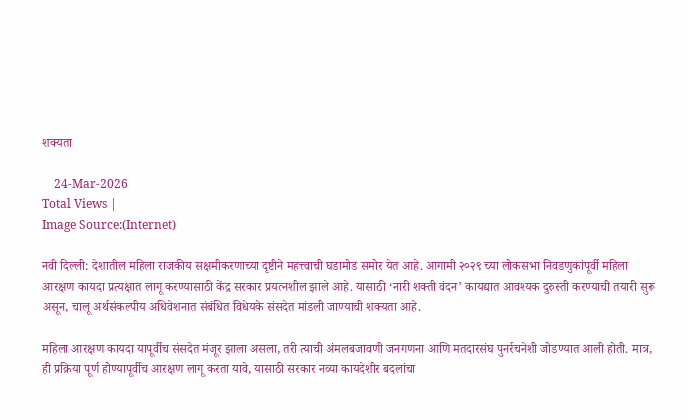शक्यता

    24-Mar-2026
Total Views |
Image Source:(Internet)

नवी दिल्ली: देशातील महिला राजकीय सक्षमीकरणाच्या दृष्टीने महत्त्वाची घडामोड समोर येत आहे. आगामी २०२९ च्या लोकसभा निवडणुकांपूर्वी महिला आरक्षण कायदा प्रत्यक्षात लागू करण्यासाठी केंद्र सरकार प्रयत्नशील झाले आहे. यासाठी ‘नारी शक्ती वंदन’ कायद्यात आवश्यक दुरुस्ती करण्याची तयारी सुरू असून, चालू अर्थसंकल्पीय अधिवेशनात संबंधित विधेयके संसदेत मांडली जाण्याची शक्यता आहे.

महिला आरक्षण कायदा यापूर्वीच संसदेत मंजूर झाला असला, तरी त्याची अंमलबजावणी जनगणना आणि मतदारसंघ पुनर्रचनेशी जोडण्यात आली होती. मात्र, ही प्रक्रिया पूर्ण होण्यापूर्वीच आरक्षण लागू करता यावे, यासाठी सरकार नव्या कायदेशीर बदलांचा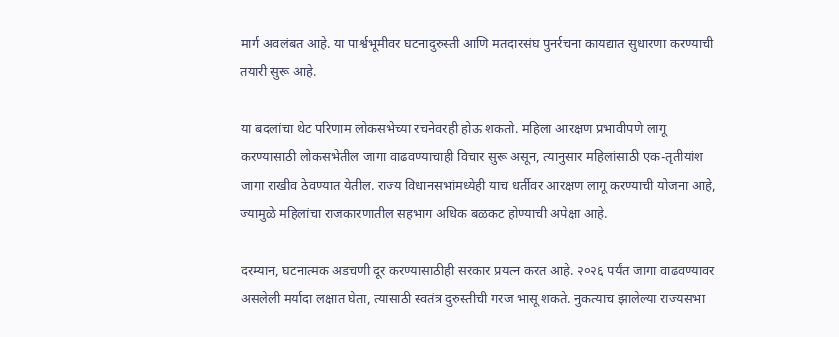मार्ग अवलंबत आहे. या पार्श्वभूमीवर घटनादुरुस्ती आणि मतदारसंघ पुनर्रचना कायद्यात सुधारणा करण्याची तयारी सुरू आहे.

या बदलांचा थेट परिणाम लोकसभेच्या रचनेवरही होऊ शकतो. महिला आरक्षण प्रभावीपणे लागू करण्यासाठी लोकसभेतील जागा वाढवण्याचाही विचार सुरू असून, त्यानुसार महिलांसाठी एक-तृतीयांश जागा राखीव ठेवण्यात येतील. राज्य विधानसभांमध्येही याच धर्तीवर आरक्षण लागू करण्याची योजना आहे, ज्यामुळे महिलांचा राजकारणातील सहभाग अधिक बळकट होण्याची अपेक्षा आहे.

दरम्यान, घटनात्मक अडचणी दूर करण्यासाठीही सरकार प्रयत्न करत आहे. २०२६ पर्यंत जागा वाढवण्यावर असलेली मर्यादा लक्षात घेता, त्यासाठी स्वतंत्र दुरुस्तीची गरज भासू शकते. नुकत्याच झालेल्या राज्यसभा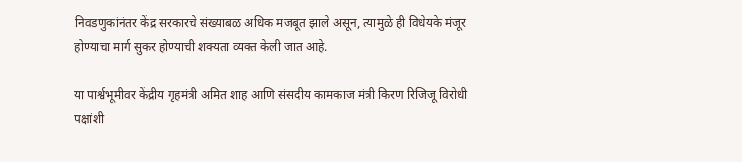निवडणुकांनंतर केंद्र सरकारचे संख्याबळ अधिक मजबूत झाले असून, त्यामुळे ही विधेयके मंजूर होण्याचा मार्ग सुकर होण्याची शक्यता व्यक्त केली जात आहे.

या पार्श्वभूमीवर केंद्रीय गृहमंत्री अमित शाह आणि संसदीय कामकाज मंत्री किरण रिजिजू विरोधी पक्षांशी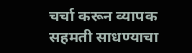चर्चा करून व्यापक सहमती साधण्याचा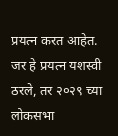प्रयत्न करत आहेत. जर हे प्रयत्न यशस्वी ठरले, तर २०२९ च्या लोकसभा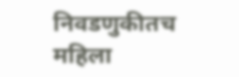निवडणुकीतच महिला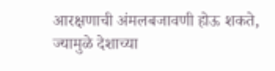आरक्षणाची अंमलबजावणी होऊ शकते, ज्यामुळे देशाच्या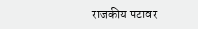राजकीय पटावर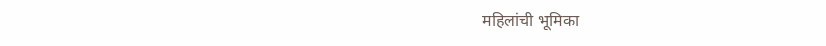महिलांची भूमिका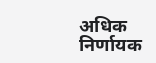अधिक निर्णायक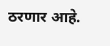ठरणार आहे.